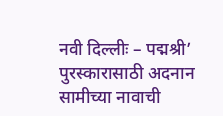नवी दिल्लीः – पद्मश्री’ पुरस्कारासाठी अदनान सामीच्या नावाची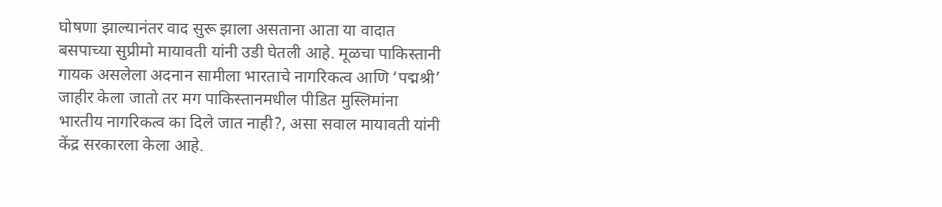घोषणा झाल्यानंतर वाद सुरू झाला असताना आता या वादात बसपाच्या सुप्रीमो मायावती यांनी उडी घेतली आहे. मूळचा पाकिस्तानी गायक असलेला अदनान सामीला भारताचे नागरिकत्व आणि ‘पद्मश्री’ जाहीर केला जातो तर मग पाकिस्तानमधील पीडित मुस्लिमांना भारतीय नागरिकत्व का दिले जात नाही?, असा सवाल मायावती यांनी केंद्र सरकारला केला आहे.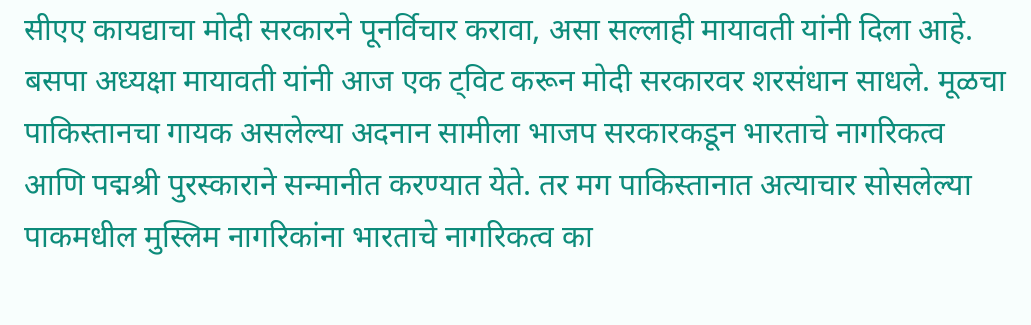सीएए कायद्याचा मोदी सरकारने पूनर्विचार करावा, असा सल्लाही मायावती यांनी दिला आहे.
बसपा अध्यक्षा मायावती यांनी आज एक ट्विट करून मोदी सरकारवर शरसंधान साधले. मूळचा पाकिस्तानचा गायक असलेल्या अदनान सामीला भाजप सरकारकडून भारताचे नागरिकत्व आणि पद्मश्री पुरस्काराने सन्मानीत करण्यात येते. तर मग पाकिस्तानात अत्याचार सोसलेल्या पाकमधील मुस्लिम नागरिकांना भारताचे नागरिकत्व का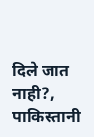दिले जात नाही?, पाकिस्तानी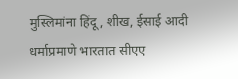मुस्लिमांना हिंदू, शीख, ईसाई आदी धर्माप्रमाणे भारतात सीएए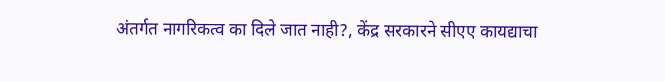अंतर्गत नागरिकत्व का दिले जात नाही?, केंद्र सरकारने सीएए कायद्याचा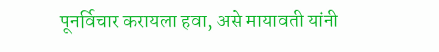पूनर्विचार करायला हवा, असे मायावती यांनी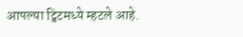आपल्या ट्विटमध्ये म्हटले आहे.